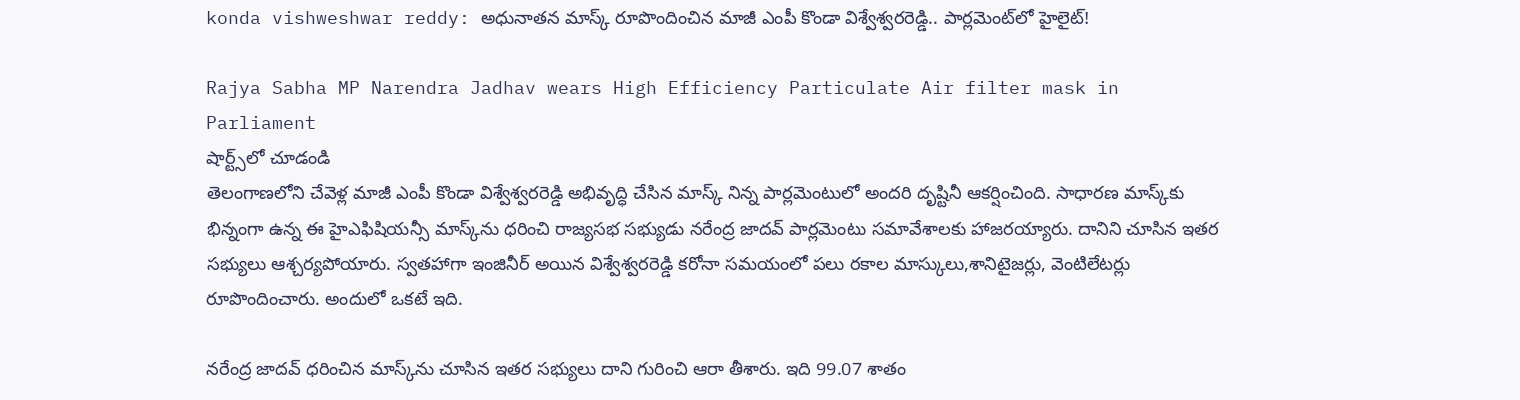konda vishweshwar reddy: అధునాతన మాస్క్ రూపొందించిన మాజీ ఎంపీ కొండా విశ్వేశ్వరరెడ్డి.. పార్లమెంట్‌లో హైలైట్!

Rajya Sabha MP Narendra Jadhav wears High Efficiency Particulate Air filter mask in Parliament
షార్ట్స్‌లో చూడండి
తెలంగాణలోని చేవెళ్ల మాజీ ఎంపీ కొండా విశ్వేశ్వరరెడ్డి అభివృద్ధి చేసిన మాస్క్ నిన్న పార్లమెంటులో అందరి దృష్టినీ ఆకర్షించింది. సాధారణ మాస్క్‌కు భిన్నంగా ఉన్న ఈ హైఎఫిషియన్సీ మాస్క్‌ను ధరించి రాజ్యసభ సభ్యుడు నరేంద్ర జాదవ్ పార్లమెంటు సమావేశాలకు హాజరయ్యారు. దానిని చూసిన ఇతర సభ్యులు ఆశ్చర్యపోయారు. స్వతహాగా ఇంజినీర్ అయిన విశ్వేశ్వరరెడ్డి కరోనా సమయంలో పలు రకాల మాస్కులు,శానిటైజర్లు, వెంటిలేటర్లు రూపొందించారు. అందులో ఒకటే ఇది.

నరేంద్ర జాదవ్ ధరించిన మాస్క్‌ను చూసిన ఇతర సభ్యులు దాని గురించి ఆరా తీశారు. ఇది 99.07 శాతం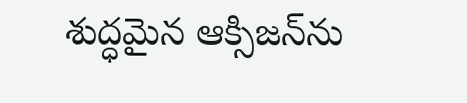శుద్ధమైన ఆక్సిజన్‌ను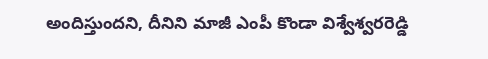అందిస్తుందని, దీనిని మాజీ ఎంపీ కొండా విశ్వేశ్వరరెడ్డి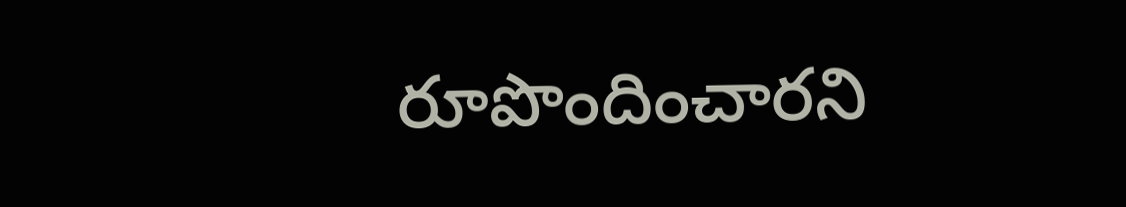రూపొందించారని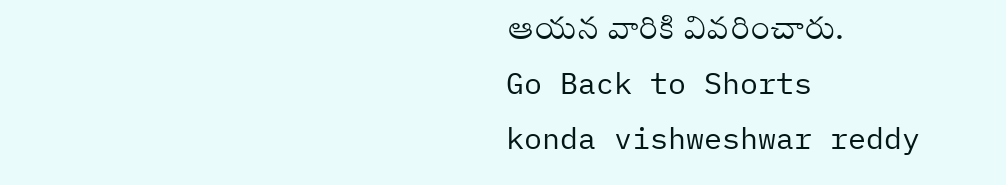ఆయన వారికి వివరించారు.
Go Back to Shorts
konda vishweshwar reddy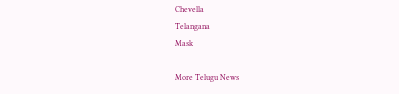Chevella
Telangana
Mask

More Telugu News